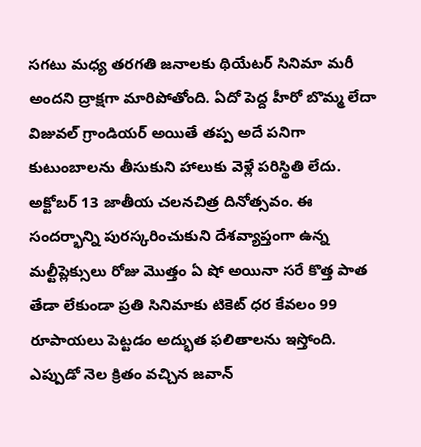సగటు మధ్య తరగతి జనాలకు థియేటర్ సినిమా మరీ అందని ద్రాక్షగా మారిపోతోంది. ఏదో పెద్ద హీరో బొమ్మ లేదా విజువల్ గ్రాండియర్ అయితే తప్ప అదే పనిగా కుటుంబాలను తీసుకుని హాలుకు వెళ్లే పరిస్థితి లేదు. అక్టోబర్ 13 జాతీయ చలనచిత్ర దినోత్సవం. ఈ సందర్భాన్ని పురస్కరించుకుని దేశవ్యాప్తంగా ఉన్న మల్టీప్లెక్సులు రోజు మొత్తం ఏ షో అయినా సరే కొత్త పాత తేడా లేకుండా ప్రతి సినిమాకు టికెట్ ధర కేవలం 99 రూపాయలు పెట్టడం అద్భుత ఫలితాలను ఇస్తోంది. ఎప్పుడో నెల క్రితం వచ్చిన జవాన్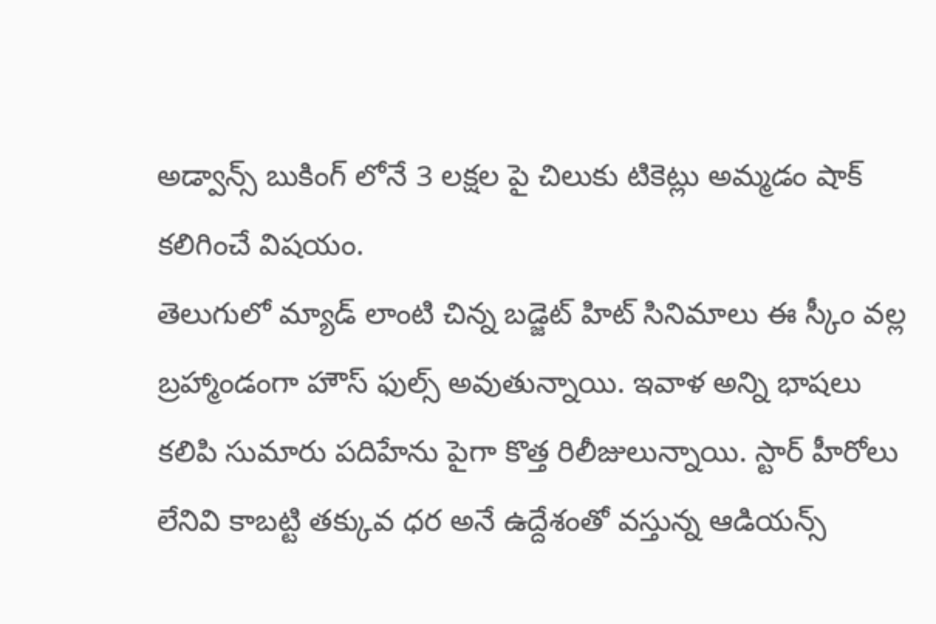అడ్వాన్స్ బుకింగ్ లోనే 3 లక్షల పై చిలుకు టికెట్లు అమ్మడం షాక్ కలిగించే విషయం.
తెలుగులో మ్యాడ్ లాంటి చిన్న బడ్జెట్ హిట్ సినిమాలు ఈ స్కీం వల్ల బ్రహ్మాండంగా హౌస్ ఫుల్స్ అవుతున్నాయి. ఇవాళ అన్ని భాషలు కలిపి సుమారు పదిహేను పైగా కొత్త రిలీజులున్నాయి. స్టార్ హీరోలు లేనివి కాబట్టి తక్కువ ధర అనే ఉద్దేశంతో వస్తున్న ఆడియన్స్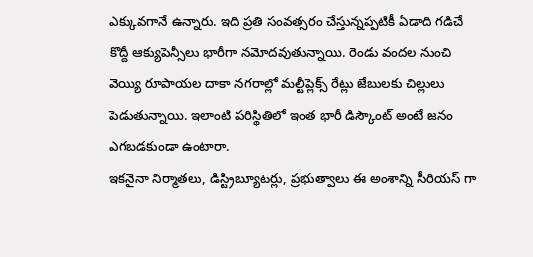ఎక్కువగానే ఉన్నారు. ఇది ప్రతి సంవత్సరం చేస్తున్నప్పటికీ ఏడాది గడిచే కొద్దీ ఆక్యుపెన్సీలు భారీగా నమోదవుతున్నాయి. రెండు వందల నుంచి వెయ్యి రూపాయల దాకా నగరాల్లో మల్టీప్లెక్స్ రేట్లు జేబులకు చిల్లులు పెడుతున్నాయి. ఇలాంటి పరిస్థితిలో ఇంత భారీ డిస్కౌంట్ అంటే జనం ఎగబడకుండా ఉంటారా.
ఇకనైనా నిర్మాతలు, డిస్ట్రిబ్యూటర్లు, ప్రభుత్వాలు ఈ అంశాన్ని సీరియస్ గా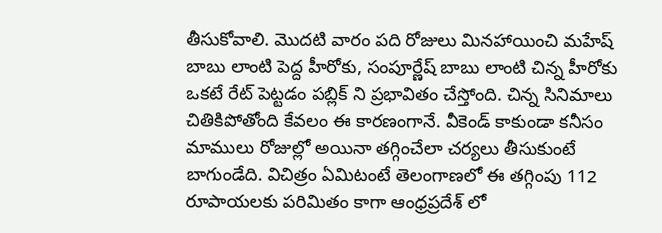తీసుకోవాలి. మొదటి వారం పది రోజులు మినహాయించి మహేష్ బాబు లాంటి పెద్ద హీరోకు, సంపూర్ణేష్ బాబు లాంటి చిన్న హీరోకు ఒకటే రేట్ పెట్టడం పబ్లిక్ ని ప్రభావితం చేస్తోంది. చిన్న సినిమాలు చితికిపోతోంది కేవలం ఈ కారణంగానే. వీకెండ్ కాకుండా కనీసం మాములు రోజుల్లో అయినా తగ్గించేలా చర్యలు తీసుకుంటే బాగుండేది. విచిత్రం ఏమిటంటే తెలంగాణలో ఈ తగ్గింపు 112 రూపాయలకు పరిమితం కాగా ఆంధ్రప్రదేశ్ లో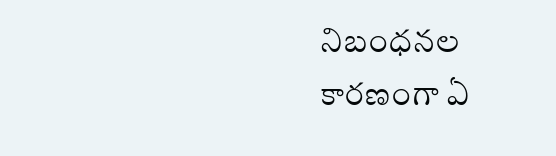నిబంధనల కారణంగా ఏ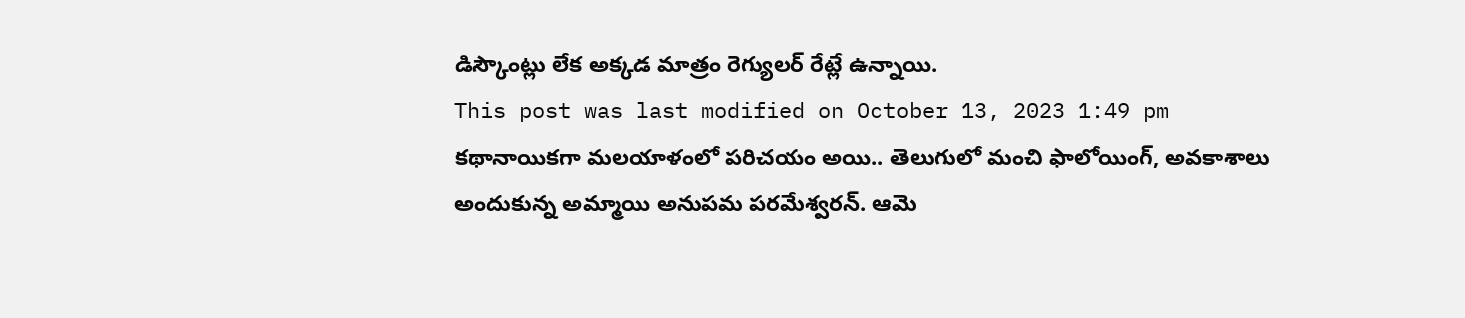డిస్కౌంట్లు లేక అక్కడ మాత్రం రెగ్యులర్ రేట్లే ఉన్నాయి.
This post was last modified on October 13, 2023 1:49 pm
కథానాయికగా మలయాళంలో పరిచయం అయి.. తెలుగులో మంచి ఫాలోయింగ్, అవకాశాలు అందుకున్న అమ్మాయి అనుపమ పరమేశ్వరన్. ఆమె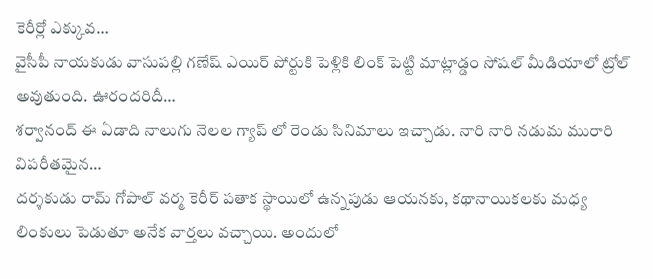కెరీర్లో ఎక్కువ…
వైసీపీ నాయకుడు వాసుపల్లి గణేష్ ఎయిర్ పోర్టుకి పెళ్లికి లింక్ పెట్టి మాట్లాడ్డం సోషల్ మీడియాలో ట్రోల్ అవుతుంది. ఊరందరిదీ…
శర్వానంద్ ఈ ఏడాది నాలుగు నెలల గ్యాప్ లో రెండు సినిమాలు ఇచ్చాడు. నారి నారి నడుమ మురారి విపరీతమైన…
దర్శకుడు రామ్ గోపాల్ వర్మ కెరీర్ పతాక స్థాయిలో ఉన్నపుడు ఆయనకు, కథానాయికలకు మధ్య లింకులు పెడుతూ అనేక వార్తలు వచ్చాయి. అందులో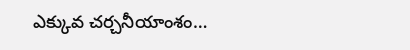ఎక్కువ చర్చనీయాంశం…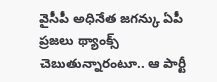వైసీపీ అధినేత జగన్కు ఏపీ ప్రజలు థ్యాంక్స్ చెబుతున్నారంటూ.. ఆ పార్టీ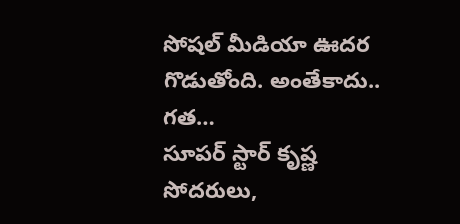సోషల్ మీడియా ఊదర గొడుతోంది. అంతేకాదు.. గత…
సూపర్ స్టార్ కృష్ణ సోదరులు,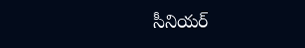సీనియర్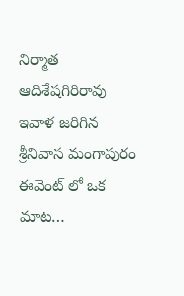నిర్మాత ఆదిశేషగిరిరావు ఇవాళ జరిగిన శ్రీనివాస మంగాపురం ఈవెంట్ లో ఒక మాట…